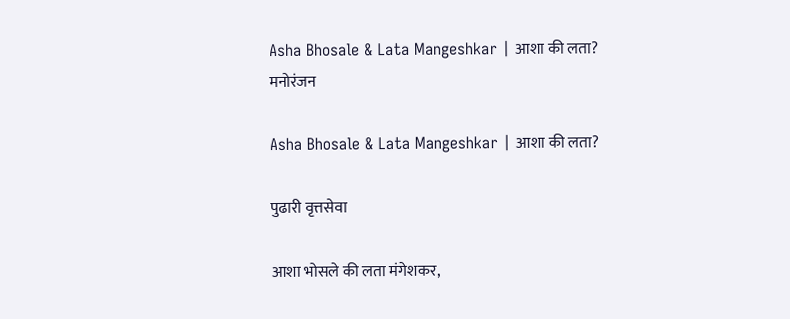Asha Bhosale & Lata Mangeshkar | आशा की लता?
मनोरंजन

Asha Bhosale & Lata Mangeshkar | आशा की लता?

पुढारी वृत्तसेवा

आशा भोसले की लता मंगेशकर,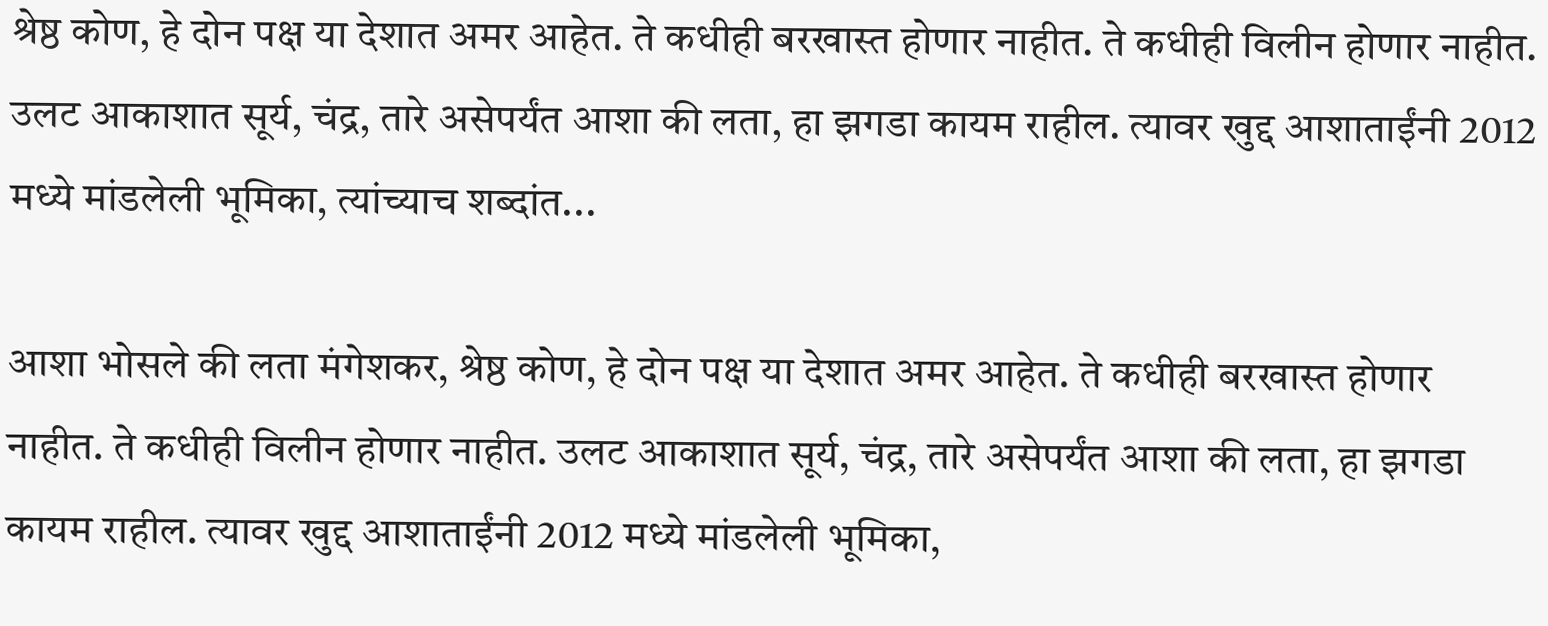श्रेष्ठ कोण, हे दोन पक्ष या देशात अमर आहेत. ते कधीही बरखास्त होणार नाहीत. ते कधीही विलीन होणार नाहीत. उलट आकाशात सूर्य, चंद्र, तारे असेपर्यंत आशा की लता, हा झगडा कायम राहील. त्यावर खुद्द आशाताईंनी 2012 मध्ये मांडलेली भूमिका, त्यांच्याच शब्दांत...

आशा भोसले की लता मंगेशकर, श्रेष्ठ कोण, हे दोन पक्ष या देशात अमर आहेत. ते कधीही बरखास्त होणार नाहीत. ते कधीही विलीन होणार नाहीत. उलट आकाशात सूर्य, चंद्र, तारे असेपर्यंत आशा की लता, हा झगडा कायम राहील. त्यावर खुद्द आशाताईंनी 2012 मध्ये मांडलेली भूमिका,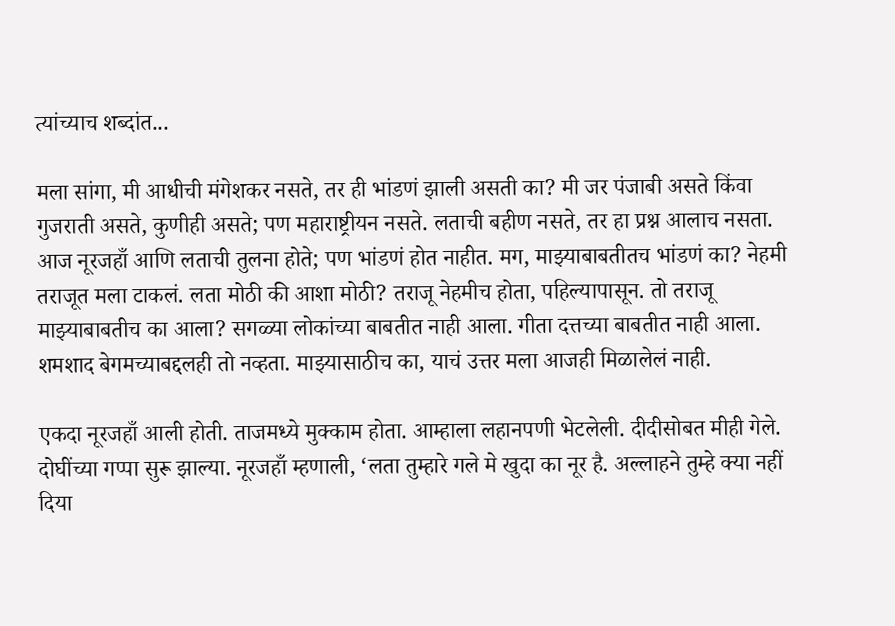त्यांच्याच शब्दांत...

मला सांगा, मी आधीची मंगेशकर नसते, तर ही भांडणं झाली असती का? मी जर पंजाबी असते किंवा गुजराती असते, कुणीही असते; पण महाराष्ट्रीयन नसते. लताची बहीण नसते, तर हा प्रश्न आलाच नसता. आज नूरजहाँ आणि लताची तुलना होते; पण भांडणं होत नाहीत. मग, माझ्याबाबतीतच भांडणं का? नेहमी तराजूत मला टाकलं. लता मोठी की आशा मोठी? तराजू नेहमीच होता, पहिल्यापासून. तो तराजू माझ्याबाबतीच का आला? सगळ्या लोकांच्या बाबतीत नाही आला. गीता दत्तच्या बाबतीत नाही आला. शमशाद बेगमच्याबद्दलही तो नव्हता. माझ्यासाठीच का, याचं उत्तर मला आजही मिळालेलं नाही.

एकदा नूरजहाँ आली होती. ताजमध्ये मुक्काम होता. आम्हाला लहानपणी भेटलेली. दीदीसोबत मीही गेले. दोघींच्या गप्पा सुरू झाल्या. नूरजहाँ म्हणाली, ‘लता तुम्हारे गले मे खुदा का नूर है. अल्लाहने तुम्हे क्या नहीं दिया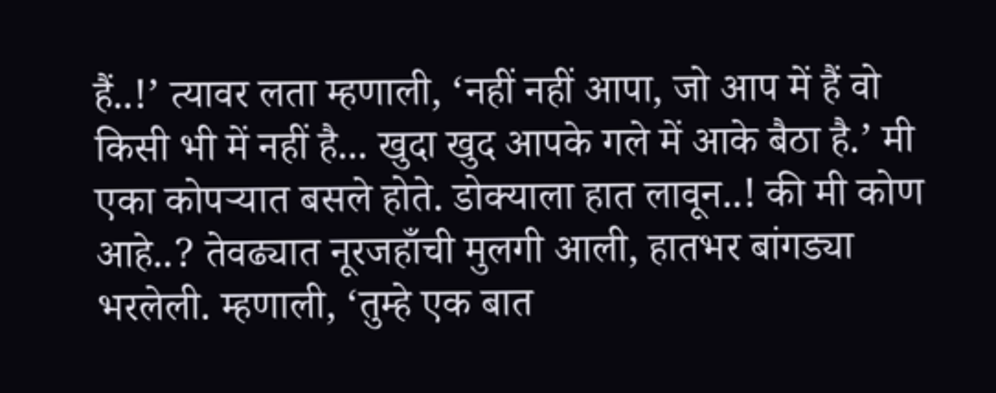हैं..!’ त्यावर लता म्हणाली, ‘नहीं नहीं आपा, जो आप में हैं वो किसी भी में नहीं है... खुदा खुद आपके गले में आके बैठा है.’ मी एका कोपर्‍यात बसले होते. डोक्याला हात लावून..! की मी कोण आहे..? तेवढ्यात नूरजहाँची मुलगी आली, हातभर बांगड्या भरलेली. म्हणाली, ‘तुम्हे एक बात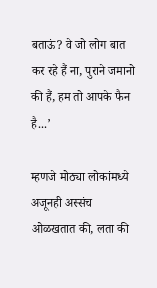बताऊं? वे जो लोग बात कर रहे हैं ना, पुराने जमानो की हैं, हम तो आपके फैन है...’

म्हणजे मोठ्या लोकांमध्ये अजूनही अस्संच ओळखतात की, लता की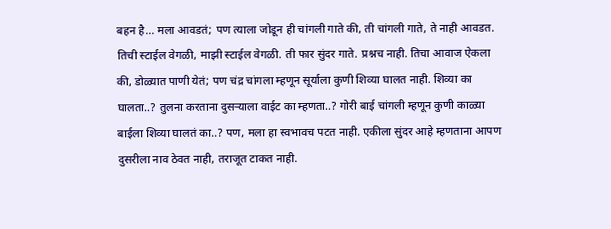बहन है... मला आवडतं; पण त्याला जोडून ही चांगली गाते की, ती चांगली गाते, ते नाही आवडत. तिची स्टाईल वेगळी, माझी स्टाईल वेगळी. ती फार सुंदर गाते. प्रश्नच नाही. तिचा आवाज ऐकला की, डोळ्यात पाणी येतं; पण चंद्र चांगला म्हणून सूर्याला कुणी शिव्या घालत नाही. शिव्या का घालता..? तुलना करताना दुसर्‍याला वाईट का म्हणता..? गोरी बाई चांगली म्हणून कुणी काळ्या बाईला शिव्या घालतं का..? पण, मला हा स्वभावच पटत नाही. एकीला सुंदर आहे म्हणताना आपण दुसरीला नाव ठेवत नाही, तराजूत टाकत नाही.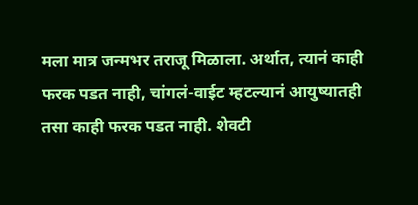मला मात्र जन्मभर तराजू मिळाला. अर्थात, त्यानं काही फरक पडत नाही, चांगलं-वाईट म्हटल्यानं आयुष्यातही तसा काही फरक पडत नाही. शेवटी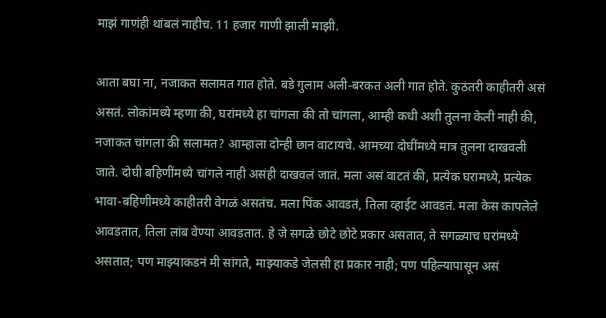माझं गाणंही थांबलं नाहीच. 11 हजार गाणी झाली माझी.

आता बघा ना, नजाकत सलामत गात होते. बडे गुलाम अली-बरकत अली गात होते. कुठंतरी काहीतरी असं असतं. लोकांमध्ये म्हणा की, घरांमध्ये हा चांगला की तो चांगला, आम्ही कधी अशी तुलना केली नाही की, नजाकत चांगला की सलामत? आम्हाला दोन्ही छान वाटायचे. आमच्या दोघींमध्ये मात्र तुलना दाखवली जाते. दोघी बहिणींमध्ये चांगले नाही असंही दाखवलं जातं. मला असं वाटतं की, प्रत्येक घरामध्ये, प्रत्येक भावा-बहिणीमध्ये काहीतरी वेगळं असतंच. मला पिंक आवडतं, तिला व्हाईट आवडतं. मला केस कापलेले आवडतात, तिला लांब वेण्या आवडतात. हे जे सगळे छोटे छोटे प्रकार असतात, ते सगळ्याच घरांमध्ये असतात; पण माझ्याकडनं मी सांगते, माझ्याकडे जेलसी हा प्रकार नाही; पण पहिल्यापासून असं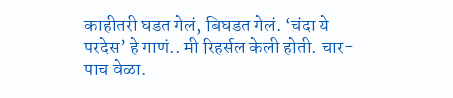काहीतरी घडत गेलं, बिघडत गेलं. ‘चंदा ये परदेस’ हे गाणं.. मी रिहर्सल केली होती. चार-पाच वेळा.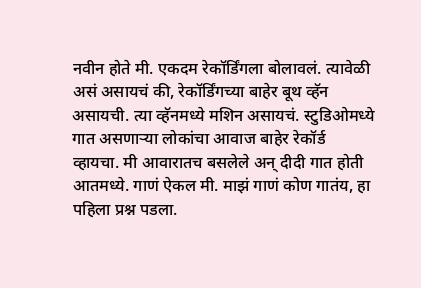नवीन होते मी. एकदम रेकॉर्डिंगला बोलावलं. त्यावेळी असं असायचं की, रेकॉर्डिंगच्या बाहेर बूथ व्हॅन असायची. त्या व्हॅनमध्ये मशिन असायचं. स्टुडिओमध्ये गात असणार्‍या लोकांचा आवाज बाहेर रेकॉर्ड व्हायचा. मी आवारातच बसलेले अन् दीदी गात होती आतमध्ये. गाणं ऐकल मी. माझं गाणं कोण गातंय, हा पहिला प्रश्न पडला.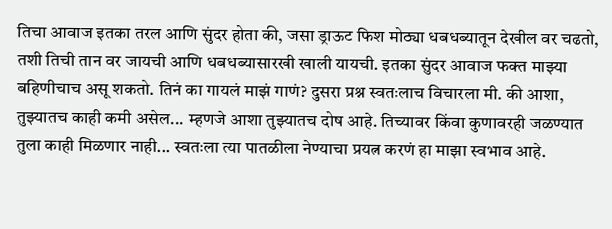तिचा आवाज इतका तरल आणि सुंदर होता की, जसा ड्राऊट फिश मोठ्या धबधब्यातून देखील वर चढतो, तशी तिची तान वर जायची आणि धबधब्यासारखी खाली यायची. इतका सुंदर आवाज फक्त माझ्या बहिणीचाच असू शकतो. तिनं का गायलं माझं गाणं? दुसरा प्रश्न स्वतःलाच विचारला मी. की आशा, तुझ्यातच काही कमी असेल... म्हणजे आशा तुझ्यातच दोष आहे. तिच्यावर किंवा कुणावरही जळण्यात तुला काही मिळणार नाही... स्वतःला त्या पातळीला नेण्याचा प्रयत्न करणं हा माझा स्वभाव आहे.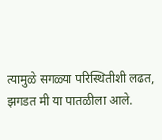त्यामुळे सगळ्या परिस्थितीशी लढत, झगडत मी या पातळीला आले.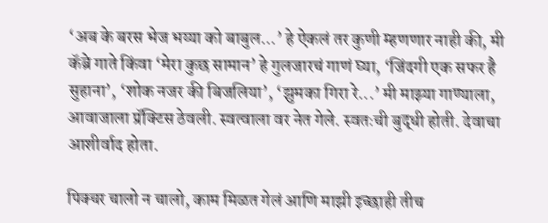‘अब के बरस भेज भय्या को बाबुल...’ हे ऐकलं तर कुणी म्हणणार नाही की, मी कॅब्रे गाते किंवा ‘मेरा कुछ सामान’ हे गुलजारचं गाणं घ्या, ‘जिंदगी एक सफर है सुहाना’, ‘शोक नजर की बिजलिया’, ‘झुमका गिरा रे...’ मी माझ्या गाण्याला, आवाजाला प्रॅक्टिस ठेवली. स्वत्वाला वर नेत गेले. स्वतःची बुद्धी होती. देवाचा आशीर्वाद होता.

पिक्चर चालो न चालो, काम मिळत गेलं आणि माझी इच्छाही तीच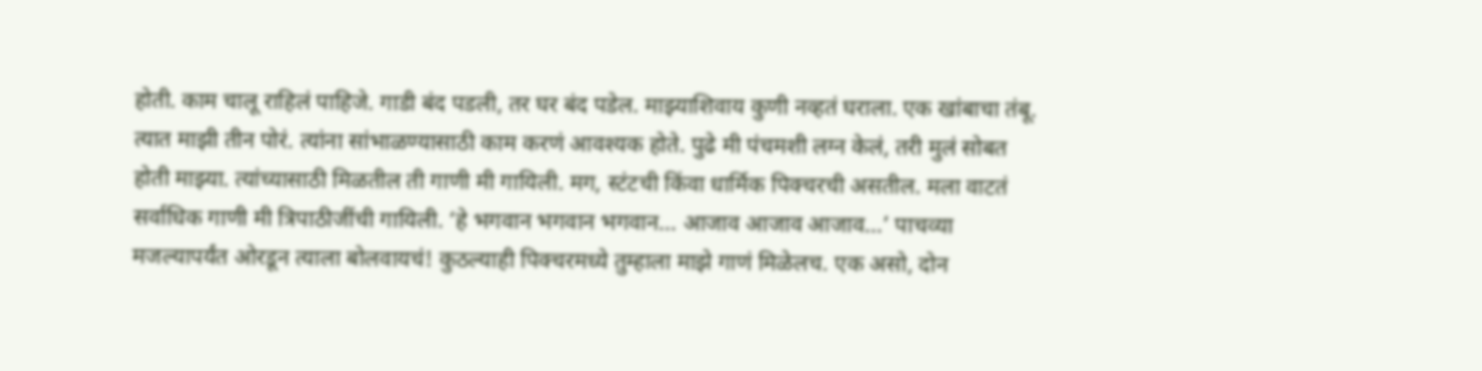होती. काम चालू राहिलं पाहिजे. गाडी बंद पडली, तर घर बंद पडेल. माझ्याशिवाय कुणी नव्हतं घराला. एक खांबाचा तंबू. त्यात माझी तीन पोरं. त्यांना सांभाळण्यासाठी काम करणं आवश्यक होते. पुढे मी पंचमशी लग्न केलं, तरी मुलं सोबत होती माझ्या. त्यांच्यासाठी मिळतील ती गाणी मी गायिली. मग, स्टंटची किंवा धार्मिक पिक्चरची असतील. मला वाटतं सर्वाधिक गाणी मी त्रिपाठीजींची गायिली. ‘हे भगवान भगवान भगवान... आजाव आजाव आजाव...’ पाचव्या मजल्यापर्यंत ओरडून त्याला बोलवायचं! कुठल्याही पिक्चरमध्ये तुम्हाला माझे गाणं मिळेलच. एक असो, दोन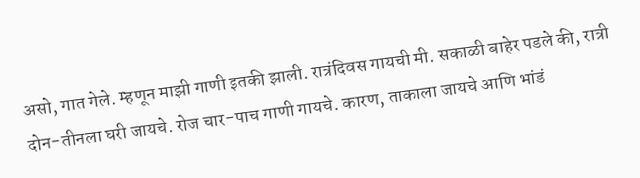असो, गात गेले. म्हणून माझी गाणी इतकी झाली. रात्रंदिवस गायची मी. सकाळी बाहेर पडले की, रात्री दोन-तीनला घरी जायचे. रोज चार-पाच गाणी गायचे. कारण, ताकाला जायचे आणि भांडं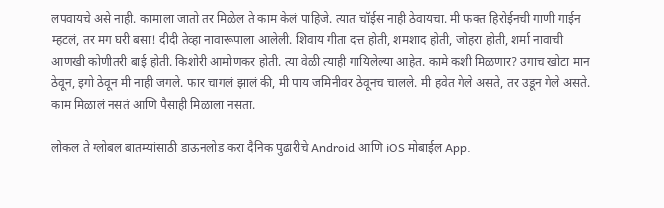लपवायचे असे नाही. कामाला जातो तर मिळेल ते काम केलं पाहिजे. त्यात चॉईस नाही ठेवायचा. मी फक्त हिरोईनची गाणी गाईन म्हटलं, तर मग घरी बसा! दीदी तेव्हा नावारूपाला आलेली. शिवाय गीता दत्त होती, शमशाद होती, जोहरा होती, शर्मा नावाची आणखी कोणीतरी बाई होती. किशोरी आमोणकर होती. त्या वेळी त्याही गायिलेल्या आहेत. कामे कशी मिळणार? उगाच खोटा मान ठेवून, इगो ठेवून मी नाही जगले. फार चागलं झालं की, मी पाय जमिनीवर ठेवूनच चालले. मी हवेत गेले असते, तर उडून गेले असते. काम मिळालं नसतं आणि पैसाही मिळाला नसता.

लोकल ते ग्लोबल बातम्यांसाठी डाऊनलोड करा दैनिक पुढारीचे Android आणि iOS मोबाईल App.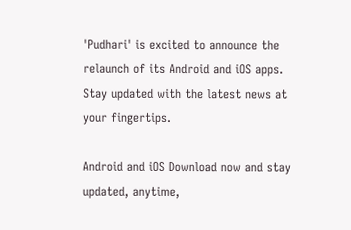'Pudhari' is excited to announce the relaunch of its Android and iOS apps. Stay updated with the latest news at your fingertips.

Android and iOS Download now and stay updated, anytime,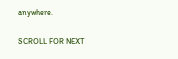anywhere.

SCROLL FOR NEXT